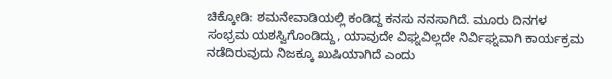ಚಿಕ್ಕೋಡಿ: ಶಮನೇವಾಡಿಯಲ್ಲಿ ಕಂಡಿದ್ದ ಕನಸು ನನಸಾಗಿದೆ. ಮೂರು ದಿನಗಳ ಸಂಭ್ರಮ ಯಶಸ್ವಿಗೊಂಡಿದ್ದು, ಯಾವುದೇ ವಿಘ್ನವಿಲ್ಲದೇ ನಿರ್ವಿಘ್ನವಾಗಿ ಕಾರ್ಯಕ್ರಮ ನಡೆದಿರುವುದು ನಿಜಕ್ಕೂ ಖುಷಿಯಾಗಿದೆ ಎಂದು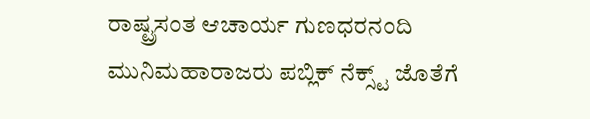ರಾಷ್ಟ್ರಸಂತ ಆಚಾರ್ಯ ಗುಣಧರನಂದಿ ಮುನಿಮಹಾರಾಜರು ಪಬ್ಲಿಕ್ ನೆಕ್ಸ್ಟ್ ಜೊತೆಗೆ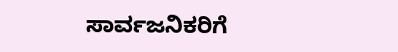ಸಾರ್ವಜನಿಕರಿಗೆ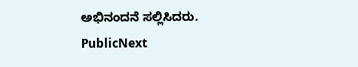ಅಭಿನಂದನೆ ಸಲ್ಲಿಸಿದರು.
PublicNext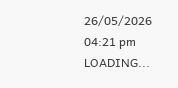26/05/2026 04:21 pm
LOADING...